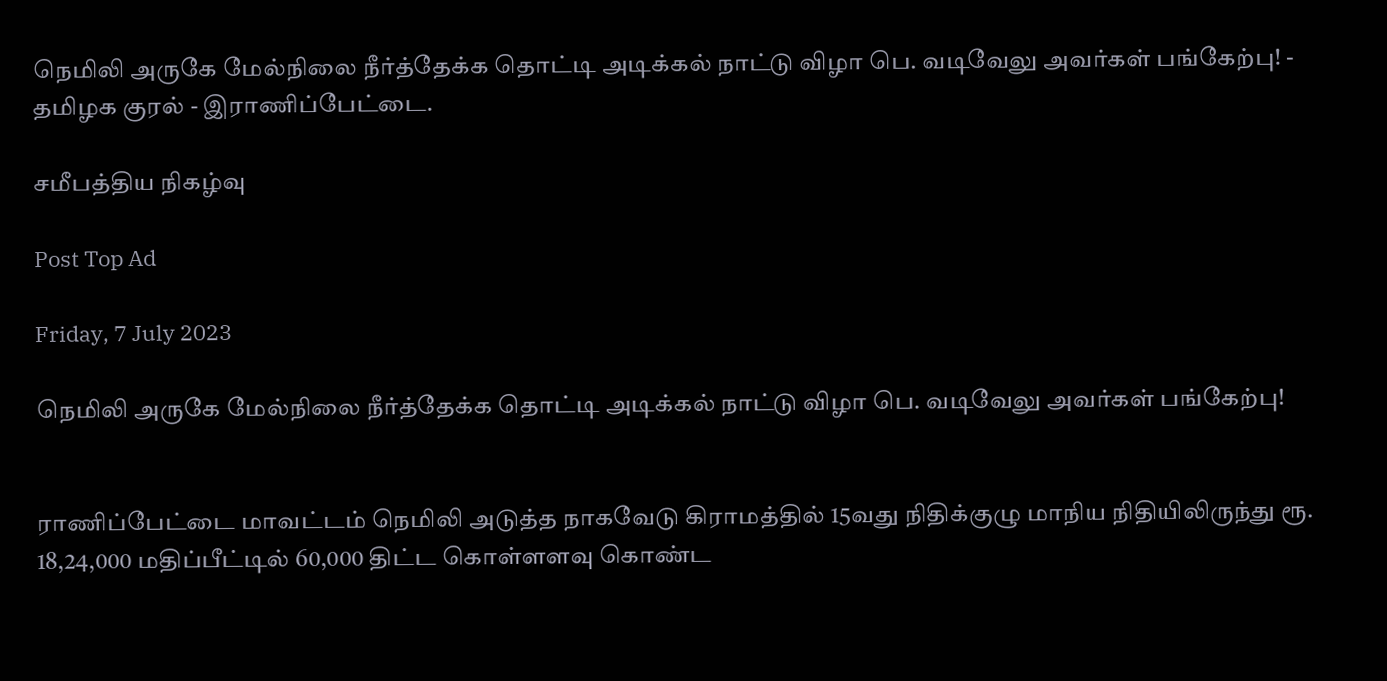நெமிலி அருகே மேல்நிலை நீர்த்தேக்க தொட்டி அடிக்கல் நாட்டு விழா பெ. வடிவேலு அவர்கள் பங்கேற்பு! - தமிழக குரல் - இராணிப்பேட்டை.

சமீபத்திய நிகழ்வு

Post Top Ad

Friday, 7 July 2023

நெமிலி அருகே மேல்நிலை நீர்த்தேக்க தொட்டி அடிக்கல் நாட்டு விழா பெ. வடிவேலு அவர்கள் பங்கேற்பு!


ராணிப்பேட்டை மாவட்டம் நெமிலி அடுத்த நாகவேடு கிராமத்தில் 15வது நிதிக்குழு மாநிய நிதியிலிருந்து ரூ. 18,24,000 மதிப்பீட்டில் 60,000 திட்ட கொள்ளளவு கொண்ட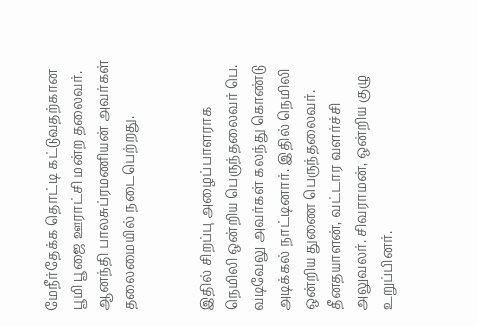மேநீர்தேக்க தொட்டி கட்டுவதற்கான பூமி பூஜை ஊராட்சி மன்ற தலைவர். ஆனந்தி பாலசுப்ரமணியன் அவர்கள் தலைமையில் நடைபெற்றது.


இதில் சிறப்பு அழைப்பாளராக நெமிலி ஒன்றிய பெருந்தலைவர் பெ. வடிவேலு அவர்கள் கலந்து கொண்டு அடிக்கல் நாட்டினார். இதில் நெமிலி ஒன்றிய துணை பெருந்தலைவர். தீனதயாளன், வட்டார வளர்ச்சி அலுவலர். சிவராமன், ஒன்றிய குழு உறுப்பினர்.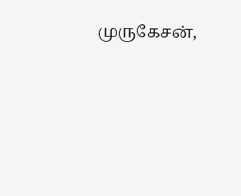முருகேசன்,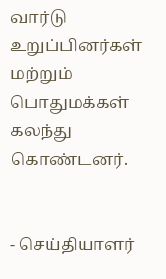வார்டு உறுப்பினர்கள் மற்றும் பொதுமக்கள் கலந்து கொண்டனர்.


- செய்தியாளர்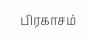பிரகாசம்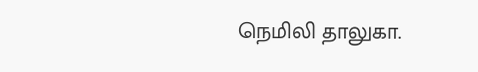நெமிலி தாலுகா.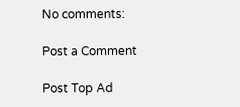No comments:

Post a Comment

Post Top Ad